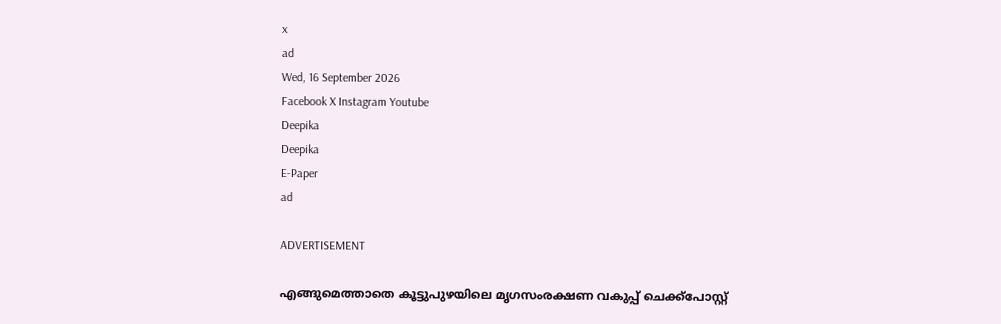x
ad
Wed, 16 September 2026
Facebook X Instagram Youtube
Deepika
Deepika
E-Paper
ad

ADVERTISEMENT

എങ്ങുമെത്താതെ കൂട്ടുപുഴയിലെ മൃഗസംരക്ഷണ വകുപ്പ് ചെക്ക്പോസ്റ്റ്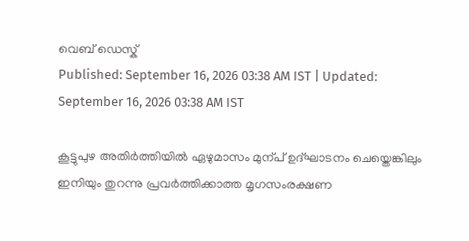വെബ് ഡെസ്ക്
Published: September 16, 2026 03:38 AM IST | Updated: September 16, 2026 03:38 AM IST

കൂട്ടുപുഴ അതിർത്തിയിൽ ഏഴുമാസം മുന്പ് ഉദ്ഘാടനം ചെയ്തെങ്കിലും ഇനിയും തുറന്നു പ്രവർത്തിക്കാത്ത മൃഗസംരക്ഷണ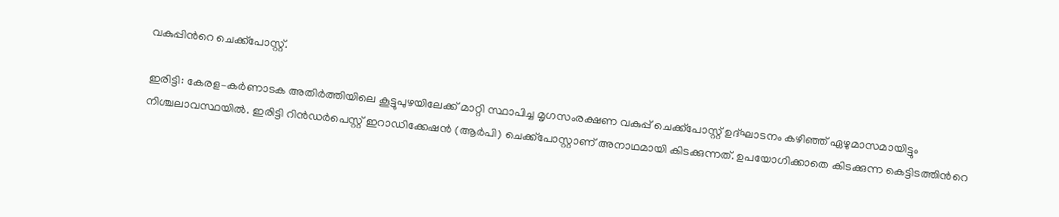വകുപ്പിന്‍റെ ചെക്ക്പോസ്റ്റ്.

ഇരിട്ടി: കേരള–കർണാടക അതിർത്തിയിലെ കൂട്ടുപുഴയിലേക്ക് മാറ്റി സ്ഥാപിച്ച മൃഗസംരക്ഷണ വകുപ്പ് ചെക്ക്പോസ്റ്റ് ഉദ്ഘാടനം കഴിഞ്ഞ് ഏഴുമാസമായിട്ടും നിശ്ചലാവസ്ഥയിൽ. ഇരിട്ടി റിൻഡർപെസ്റ്റ് ഇറാഡിക്കേഷൻ (ആർപി) ചെക്ക്പോസ്റ്റാണ് അനാഥമായി കിടക്കുന്നത്. ഉപയോഗിക്കാതെ കിടക്കുന്ന കെട്ടിടത്തിന്‍റെ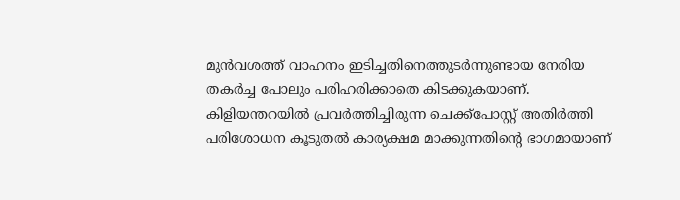മുൻവശത്ത് വാഹനം ഇടിച്ചതിനെത്തുടർന്നുണ്ടായ നേരിയ തകർച്ച പോലും പരിഹരിക്കാതെ കിടക്കുകയാണ്.
കിളിയന്തറയിൽ പ്രവർത്തിച്ചിരുന്ന ചെക്ക്പോസ്റ്റ് അതിർത്തി പരിശോധന കൂടുതൽ കാര്യക്ഷമ മാക്കുന്നതിന്‍റെ ഭാഗമായാണ്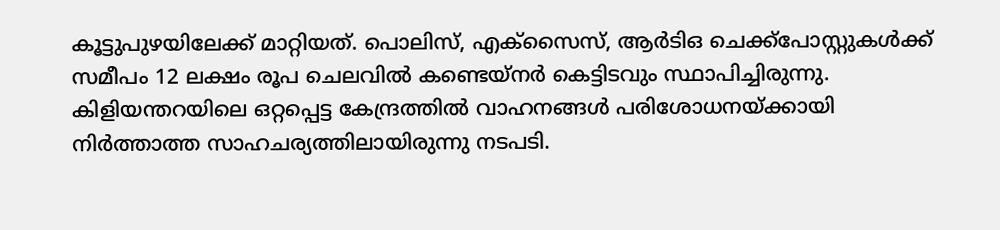കൂട്ടുപുഴയിലേക്ക് മാറ്റിയത്. പൊലിസ്, എക്സൈസ്, ആർടിഒ ചെക്ക്പോസ്റ്റുകൾക്ക് സമീപം 12 ലക്ഷം രൂപ ചെലവിൽ കണ്ടെയ്‌നർ കെട്ടിടവും സ്ഥാപിച്ചിരുന്നു. കിളിയന്തറയിലെ ഒറ്റപ്പെട്ട കേന്ദ്രത്തിൽ വാഹനങ്ങൾ പരിശോധനയ്ക്കായി നിർത്താത്ത സാഹചര്യത്തിലായിരുന്നു നടപടി.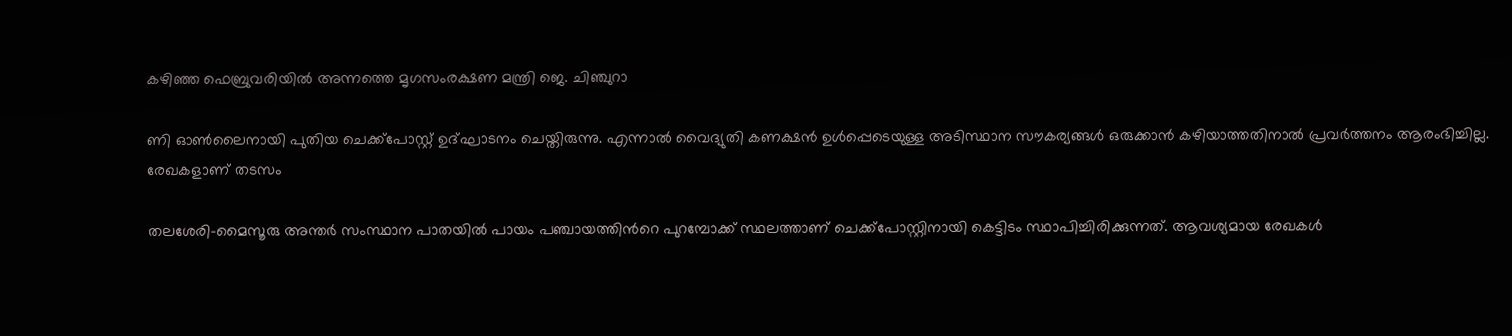കഴിഞ്ഞ ഫെബ്രുവരിയിൽ അന്നത്തെ മൃഗസംരക്ഷണ മന്ത്രി ജെ. ചിഞ്ചുറാ

ണി ഓൺലൈനായി പുതിയ ചെക്ക്പോസ്റ്റ് ഉദ്ഘാടനം ചെയ്തിരുന്നു. എന്നാൽ വൈദ്യുതി കണക്ഷൻ ഉൾപ്പെടെയുള്ള അടിസ്ഥാന സൗകര്യങ്ങൾ ഒരുക്കാൻ കഴിയാത്തതിനാൽ പ്രവർത്തനം ആരംഭിച്ചില്ല.
രേഖകളാണ് തടസം

തലശേരി–മൈസൂരു അന്തർ സംസ്ഥാന പാതയിൽ പായം പഞ്ചായത്തിന്‍റെ പുറമ്പോക്ക് സ്ഥലത്താണ് ചെക്ക്പോസ്റ്റിനായി കെട്ടിടം സ്ഥാപിച്ചിരിക്കുന്നത്. ആവശ്യമായ രേഖകൾ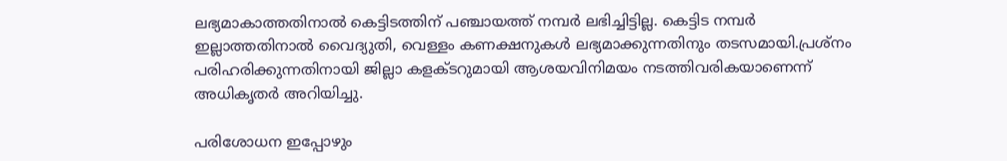ലഭ്യമാകാത്തതിനാൽ കെട്ടിടത്തിന് പഞ്ചായത്ത് നമ്പർ ലഭിച്ചിട്ടില്ല. കെട്ടിട നമ്പർ ഇല്ലാത്തതിനാൽ വൈദ്യുതി, വെള്ളം കണക്ഷനുകൾ ലഭ്യമാക്കുന്നതിനും തടസമായി.പ്രശ്നം പരിഹരിക്കുന്നതിനായി ജില്ലാ കളക്ടറുമായി ആശയവിനിമയം നടത്തിവരികയാണെന്ന് അധികൃതർ അറിയിച്ചു.

പരിശോധന ഇപ്പോഴും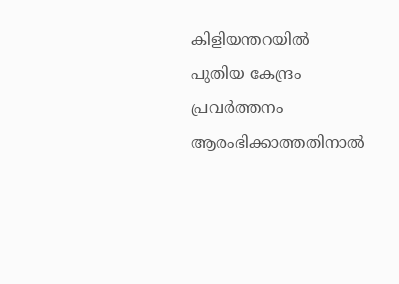കിളിയന്തറയിൽ
പുതിയ കേന്ദ്രം പ്രവർത്തനം ആരംഭിക്കാത്തതിനാൽ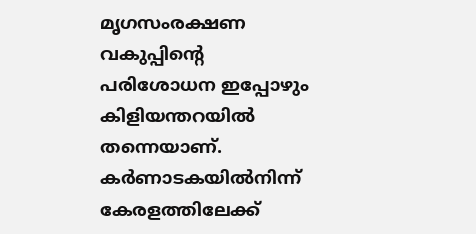മൃഗസംരക്ഷണ വകുപ്പിന്‍റെ പരിശോധന ഇപ്പോഴും കിളിയന്തറയിൽ തന്നെയാണ്. കർണാടകയിൽനിന്ന് കേരളത്തിലേക്ക്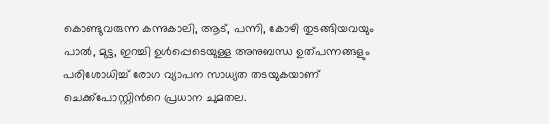കൊണ്ടുവരുന്ന കന്നുകാലി, ആട്, പന്നി, കോഴി തുടങ്ങിയവയും പാൽ, മുട്ട, ഇറച്ചി ഉൾപ്പെടെയുള്ള അനുബന്ധ ഉത്പന്നങ്ങളും പരിശോധിച്ച് രോഗ വ്യാപന സാധ്യത തടയുകയാണ് ചെക്ക്പോസ്റ്റിന്‍റെ പ്രധാന ചുമതല.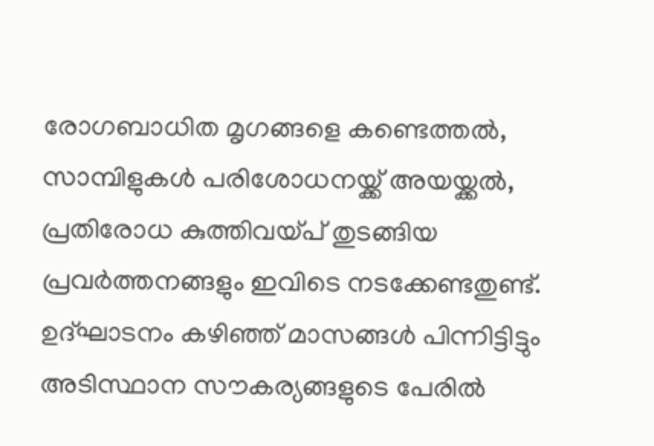രോഗബാധിത മൃഗങ്ങളെ കണ്ടെത്തൽ, സാമ്പിളുകൾ പരിശോധനയ്ക്ക് അയയ്ക്കൽ, പ്രതിരോധ കുത്തിവയ്പ് തുടങ്ങിയ പ്രവർത്തനങ്ങളും ഇവിടെ നടക്കേണ്ടതുണ്ട്. ഉദ്ഘാടനം കഴിഞ്ഞ് മാസങ്ങൾ പിന്നിട്ടിട്ടും അടിസ്ഥാന സൗകര്യങ്ങളുടെ പേരിൽ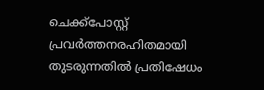ചെക്ക്പോസ്റ്റ് പ്രവർത്തനരഹിതമായി തുടരുന്നതിൽ പ്രതിഷേധം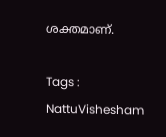ശക്തമാണ്.

Tags : NattuVishesham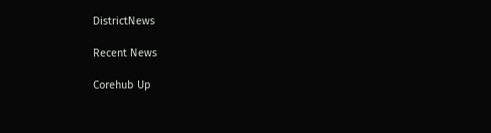DistrictNews

Recent News

Corehub Up